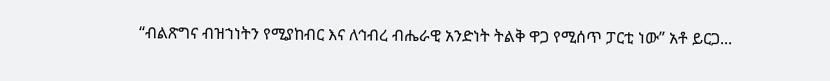“ብልጽግና ብዝኀነትን የሚያከብር እና ለኅብረ ብሔራዊ አንድነት ትልቅ ዋጋ የሚሰጥ ፓርቲ ነው” አቶ ይርጋ...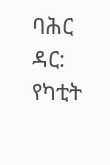ባሕር ዳር: የካቲት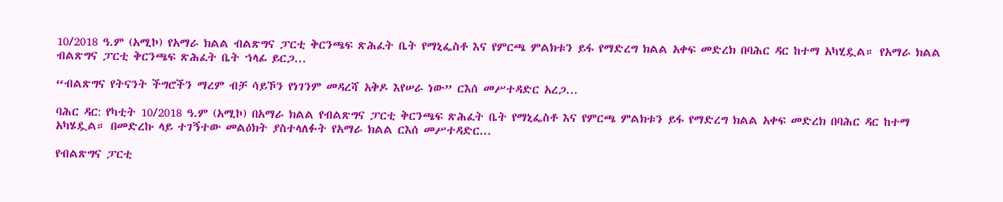10/2018 ዓ.ም (አሚኮ) የአማራ ክልል ብልጽግና ፓርቲ ቅርንጫፍ ጽሕፈት ቤት የማኒፌስቶ እና የምርጫ ምልክቱን ይፋ የማድረግ ክልል አቀፍ መድረክ በባሕር ዳር ከተማ አካሂዷል። የአማራ ክልል ብልጽግና ፓርቲ ቅርንጫፍ ጽሕፈት ቤት ኀላፊ ይርጋ...

“ብልጽግና የትናንት ችግሮችን ማረም ብቻ ሳይኾን የነገንም መዳረሻ አቅዶ እየሠራ ነው” ርእሰ መሥተዳድር አረጋ...

ባሕር ዳር: የካቲት 10/2018 ዓ.ም (አሚኮ) በአማራ ክልል የብልጽግና ፓርቲ ቅርንጫፍ ጽሕፈት ቤት የማኒፌስቶ እና የምርጫ ምልክቱን ይፋ የማድረግ ክልል አቀፍ መድረክ በባሕር ዳር ከተማ አካሄዷል። በመድረኩ ላይ ተገኝተው መልዕክት ያስተላለፉት የአማራ ክልል ርእሰ መሥተዳድር...

የብልጽግና ፓርቲ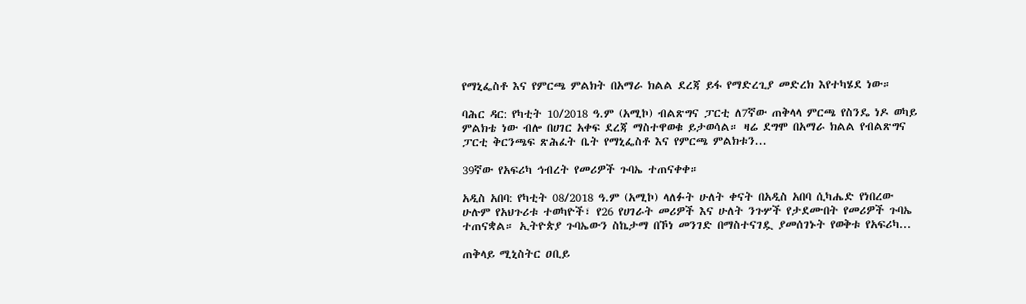የማኒፌስቶ እና የምርጫ ምልክት በአማራ ክልል ደረጃ ይፋ የማድረጊያ መድረክ እየተካሄደ ነው።

ባሕር ዳር: የካቲት 10/2018 ዓ.ም (አሚኮ) ብልጽግና ፓርቲ ለ7ኛው ጠቅላላ ምርጫ የስንዴ ነዶ ወካይ ምልክቴ ነው ብሎ በሀገር አቀፍ ደረጃ ማስተዋወቁ ይታወሳል። ዛሬ ደግሞ በአማራ ክልል የብልጽግና ፓርቲ ቅርንጫፍ ጽሕፈት ቤት የማኒፌስቶ እና የምርጫ ምልክቱን...

39ኛው የአፍሪካ ኅብረት የመሪዎች ጉባኤ ተጠናቀቀ።

አዲስ አበባ: የካቲት 08/2018 ዓ.ም (አሚኮ) ላለፉት ሁለት ቀናት በአዲስ አበባ ሲካሔድ የነበረው ሁሉም የአህጉሪቱ ተወካዮች፣ የ26 የሀገራት መሪዎች እና ሁለት ንጉሦች የታደሙበት የመሪዎች ጉባኤ ተጠናቋል። ኢትዮጵያ ጉባኤውን ስኬታማ በኾነ መንገድ በማስተናገዷ ያመሰገኑት የወቅቱ የአፍሪካ...

ጠቅላይ ሚኒስትር ዐቢይ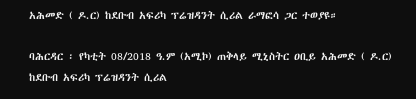አሕመድ ( ዶ.ር) ከደቡብ አፍሪካ ፕሬዝዳንት ሲሪል ራማፎሳ ጋር ተወያዩ።

ባሕርዳር ፡ የካቲት 08/2018 ዓ.ም (አሚኮ) ጠቅላይ ሚኒስትር ዐቢይ አሕመድ ( ዶ.ር) ከደቡብ አፍሪካ ፕሬዝዳንት ሲሪል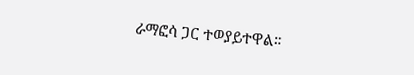ራማፎሳ ጋር ተወያይተዋል።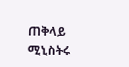ጠቅላይ ሚኒስትሩ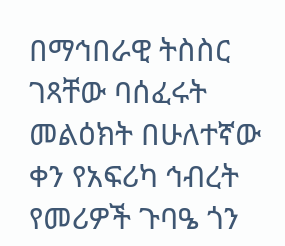በማኅበራዊ ትስስር ገጻቸው ባሰፈሩት መልዕክት በሁለተኛው ቀን የአፍሪካ ኅብረት የመሪዎች ጉባዔ ጎን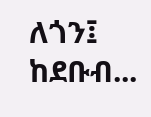ለጎን፤ ከደቡብ...